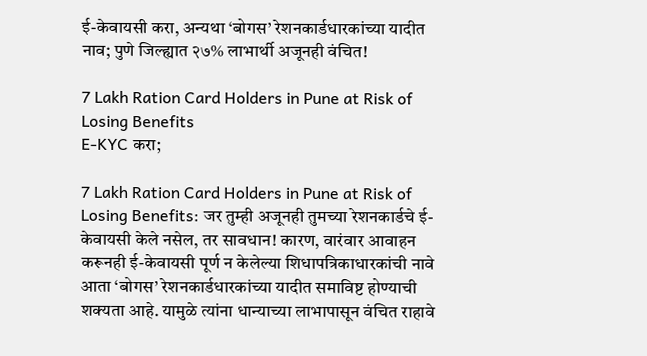ई-केवायसी करा, अन्यथा ‘बोगस’ रेशनकार्डधारकांच्या यादीत नाव; पुणे जिल्ह्यात २७% लाभार्थी अजूनही वंचित!

7 Lakh Ration Card Holders in Pune at Risk of Losing Benefits
E-KYC करा;

7 Lakh Ration Card Holders in Pune at Risk of Losing Benefits: जर तुम्ही अजूनही तुमच्या रेशनकार्डचे ई-केवायसी केले नसेल, तर सावधान! कारण, वारंवार आवाहन करूनही ई-केवायसी पूर्ण न केलेल्या शिधापत्रिकाधारकांची नावे आता ‘बोगस’ रेशनकार्डधारकांच्या यादीत समाविष्ट होण्याची शक्यता आहे. यामुळे त्यांना धान्याच्या लाभापासून वंचित राहावे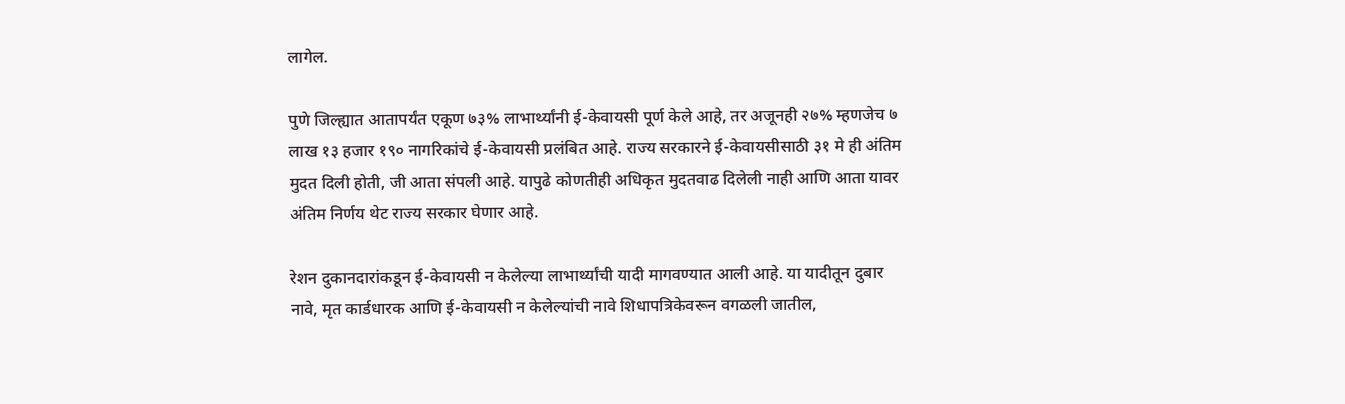लागेल.

पुणे जिल्ह्यात आतापर्यंत एकूण ७३% लाभार्थ्यांनी ई-केवायसी पूर्ण केले आहे, तर अजूनही २७% म्हणजेच ७ लाख १३ हजार १९० नागरिकांचे ई-केवायसी प्रलंबित आहे. राज्य सरकारने ई-केवायसीसाठी ३१ मे ही अंतिम मुदत दिली होती, जी आता संपली आहे. यापुढे कोणतीही अधिकृत मुदतवाढ दिलेली नाही आणि आता यावर अंतिम निर्णय थेट राज्य सरकार घेणार आहे.

रेशन दुकानदारांकडून ई-केवायसी न केलेल्या लाभार्थ्यांची यादी मागवण्यात आली आहे. या यादीतून दुबार नावे, मृत कार्डधारक आणि ई-केवायसी न केलेल्यांची नावे शिधापत्रिकेवरून वगळली जातील,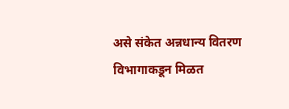असे संकेत अन्नधान्य वितरण विभागाकडून मिळत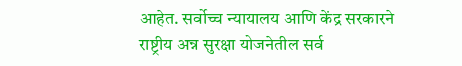आहेत. सर्वोच्च न्यायालय आणि केंद्र सरकारने राष्ट्रीय अन्न सुरक्षा योजनेतील सर्व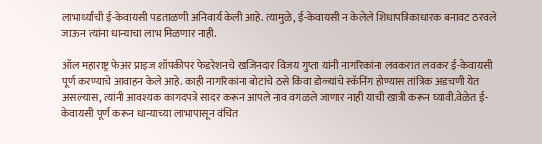लाभार्थ्यांची ई-केवायसी पडताळणी अनिवार्य केली आहे. त्यामुळे, ई-केवायसी न केलेले शिधापत्रिकाधारक बनावट ठरवले जाऊन त्यांना धान्याचा लाभ मिळणार नाही.

ऑल महाराष्ट्र फेअर प्राइज शॉपकीपर फेडरेशनचे खजिनदार विजय गुप्ता यांनी नागरिकांना लवकरात लवकर ई-केवायसी पूर्ण करण्याचे आवाहन केले आहे. काही नागरिकांना बोटांचे ठसे किंवा डोळ्यांचे स्कॅनिंग होण्यास तांत्रिक अडचणी येत असल्यास, त्यांनी आवश्यक कागदपत्रे सादर करून आपले नाव वगळले जाणार नाही याची खात्री करून घ्यावी.वेळेत ई-केवायसी पूर्ण करून धान्याच्या लाभापासून वंचित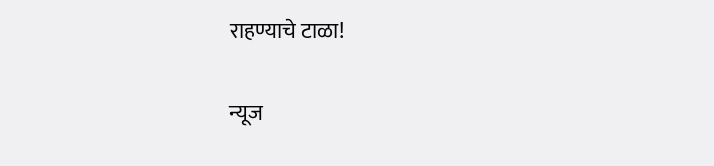राहण्याचे टाळा!

न्यूज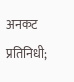अनकट प्रतिनिधी;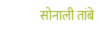सोनाली तांबे